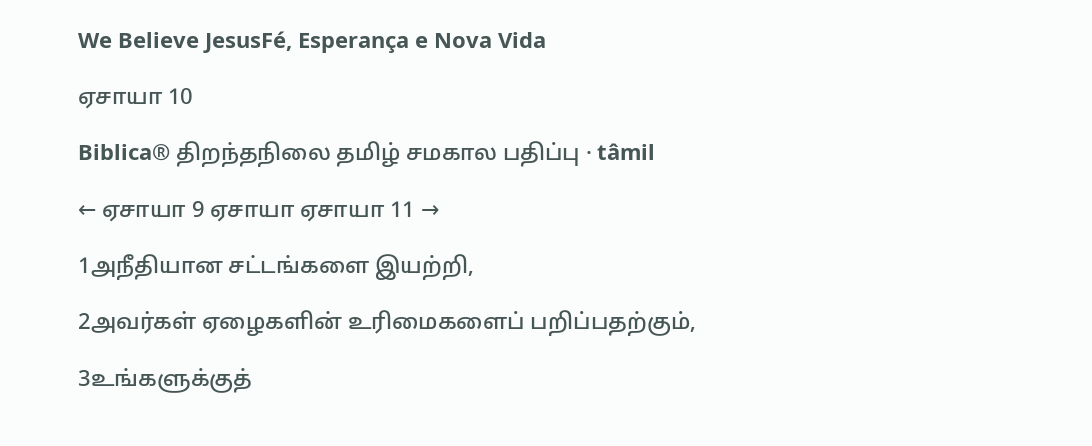We Believe JesusFé, Esperança e Nova Vida

ஏசாயா 10

Biblica® திறந்தநிலை தமிழ் சமகால பதிப்பு · tâmil

← ஏசாயா 9 ஏசாயா ஏசாயா 11 →

1அநீதியான சட்டங்களை இயற்றி,

2அவர்கள் ஏழைகளின் உரிமைகளைப் பறிப்பதற்கும்,

3உங்களுக்குத்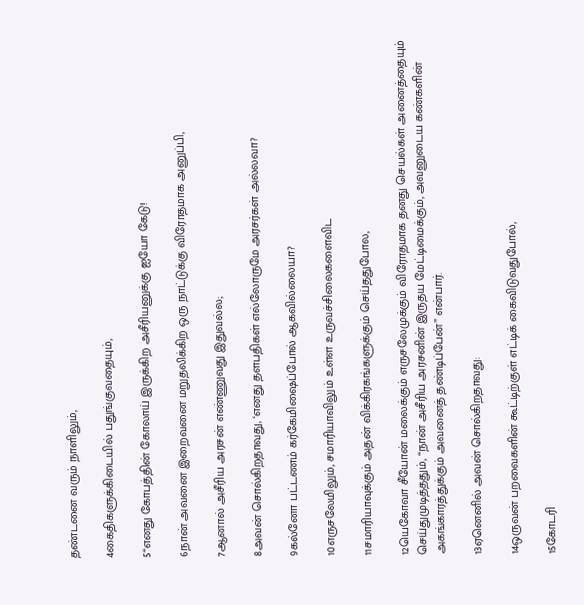தண்டனை வரும் நாளிலும்,

4கைதிகளுக்கிடையில் பதுங்குவதையும்,

5“எனது கோபத்தின் கோலாய் இருக்கிற அசீரியனுக்கு ஐயோ கேடு!

6நான் அவனை இறைவனை மறுதலிக்கிற ஒரு நாட்டுக்கு விரோதமாக அனுப்பி,

7ஆனால் அசீரிய அரசன் எண்ணுவது இதுவல்ல;

8அவன் சொல்கிறதாவது, ‘எனது தளபதிகள் எல்லோருமே அரசர்கள் அல்லவா?

9கல்னோ பட்டணம் கர்கேமிஷைப்போல் ஆகவில்லையா?

10எருசலேமிலும், சமாரியாவிலும் உள்ள உருவச்சிலைகளைவிட

11சமாரியாவுக்கும் அதன் விக்கிரகங்களுக்கும் செய்ததுபோல,

12யெகோவா சீயோன் மலைக்கும் எருசலேமுக்கும் விரோதமாக தனது செயல்கள் அனைத்தையும் செய்துமுடித்ததும், “நான் அசீரிய அரசனின் இருதய மேட்டிமைக்கும், அவனுடைய கண்களின் அகங்காரத்துக்கும் அவனைத் தண்டிப்பேன்” என்பார்.

13ஏனெனில் அவன் சொல்கிறதாவது:

14ஒருவன் பறவைகளின் கூட்டிற்குள் எட்டிக் கைவிடுவதுபோல்,

15கோடரி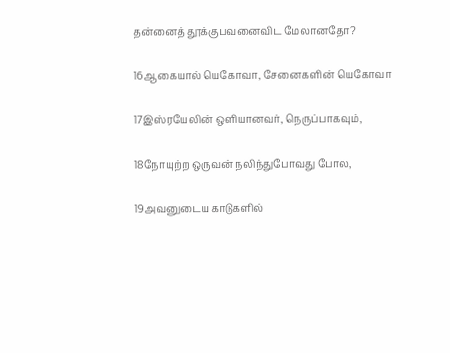தன்னைத் தூக்குபவனைவிட மேலானதோ?

16ஆகையால் யெகோவா, சேனைகளின் யெகோவா

17இஸ்ரயேலின் ஒளியானவர், நெருப்பாகவும்,

18நோயுற்ற ஒருவன் நலிந்துபோவது போல,

19அவனுடைய காடுகளில்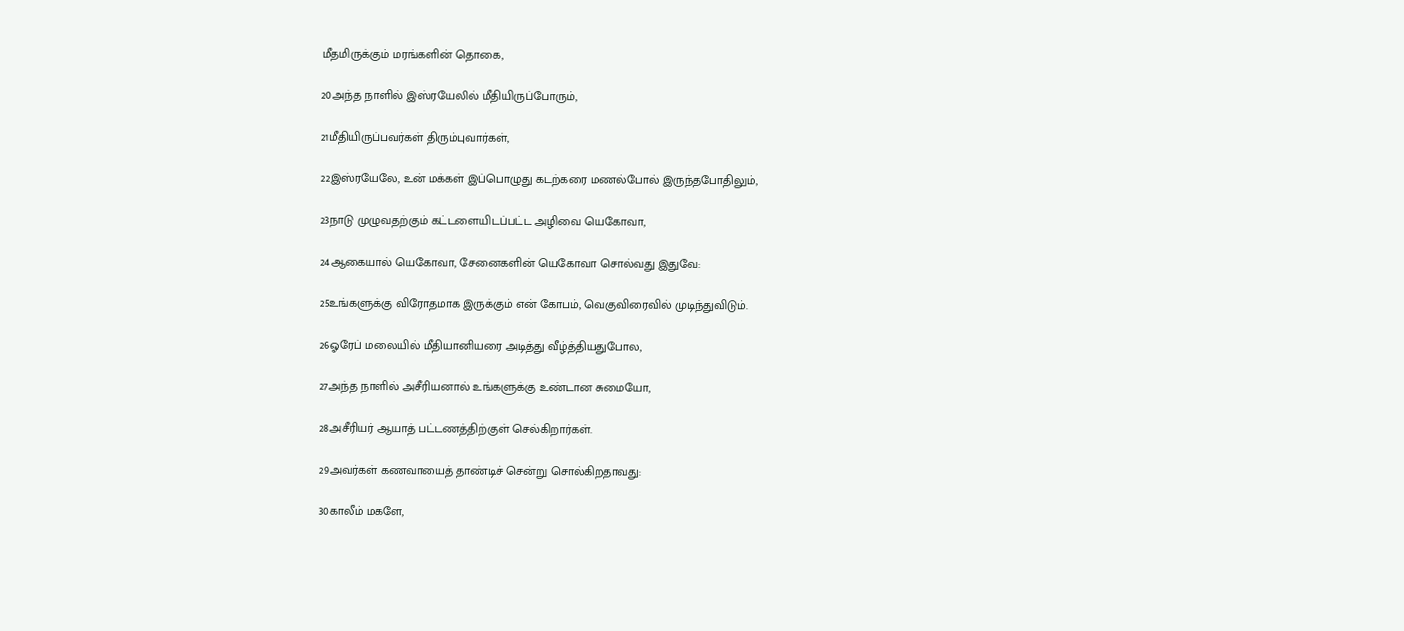மீதமிருக்கும் மரங்களின் தொகை,

20அந்த நாளில் இஸ்ரயேலில் மீதியிருப்போரும்,

21மீதியிருப்பவர்கள் திரும்புவார்கள்,

22இஸ்ரயேலே, உன் மக்கள் இப்பொழுது கடற்கரை மணல்போல் இருந்தபோதிலும்,

23நாடு முழுவதற்கும் கட்டளையிடப்பட்ட அழிவை யெகோவா,

24ஆகையால் யெகோவா, சேனைகளின் யெகோவா சொல்வது இதுவே:

25உங்களுக்கு விரோதமாக இருக்கும் என் கோபம், வெகுவிரைவில் முடிந்துவிடும்.

26ஓரேப் மலையில் மீதியானியரை அடித்து வீழ்த்தியதுபோல,

27அந்த நாளில் அசீரியனால் உங்களுக்கு உண்டான சுமையோ,

28அசீரியர் ஆயாத் பட்டணத்திற்குள் செல்கிறார்கள்.

29அவர்கள் கணவாயைத் தாண்டிச் சென்று சொல்கிறதாவது:

30காலீம் மகளே,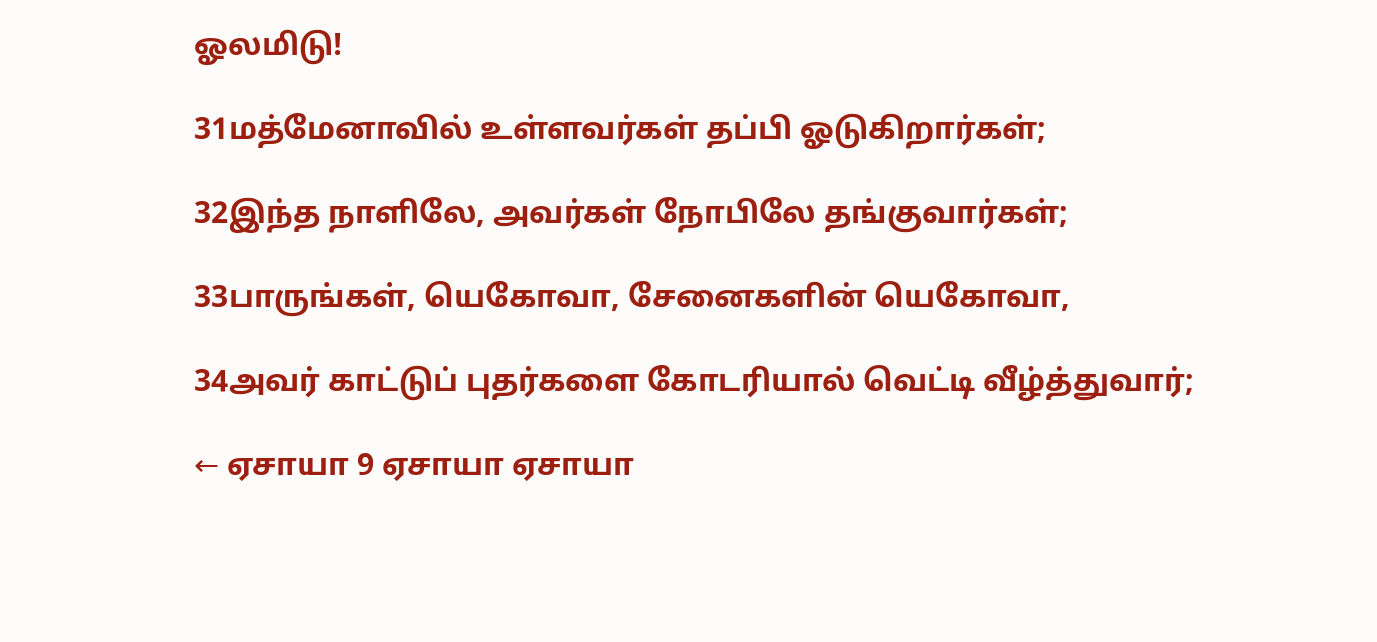ஓலமிடு!

31மத்மேனாவில் உள்ளவர்கள் தப்பி ஓடுகிறார்கள்;

32இந்த நாளிலே, அவர்கள் நோபிலே தங்குவார்கள்;

33பாருங்கள், யெகோவா, சேனைகளின் யெகோவா,

34அவர் காட்டுப் புதர்களை கோடரியால் வெட்டி வீழ்த்துவார்;

← ஏசாயா 9 ஏசாயா ஏசாயா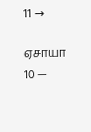11 →

ஏசாயா 10 —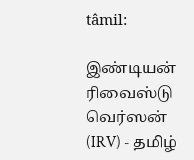tâmil:

இண்டியன் ரிவைஸ்டு வெர்ஸன் (IRV) - தமிழ்